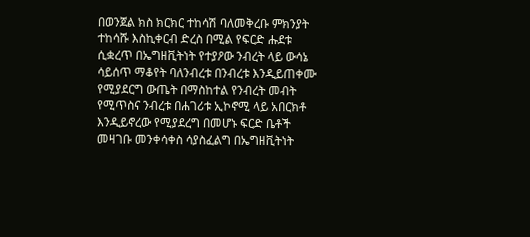በወንጀል ክስ ክርክር ተከሳሽ ባለመቅረቡ ምክንያት ተከሳሹ እስኪቀርብ ድረስ በሚል የፍርድ ሑደቱ ሲቋረጥ በኤግዘቪትነት የተያዖው ንብረት ላይ ውሳኔ ሳይሰጥ ማቆየት ባለንብረቱ በንብረቱ እንዲይጠቀሙ የሚያደርግ ውጤት በማስከተል የንብረት መብት የሚጥስና ንብረቱ በሐገሪቱ ኢኮኖሚ ላይ አበርክቶ እንዲይኖረው የሚያደረግ በመሆኑ ፍርድ ቤቶች መዛገቡ መንቀሳቀስ ሳያስፈልግ በኤግዘቪትነት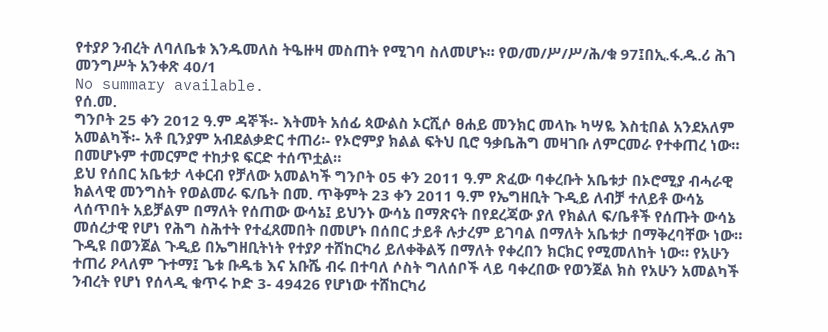የተያዖ ንብረት ለባለቤቱ እንዱመለስ ትዔዙዛ መስጠት የሚገባ ስለመሆኑ። የወ/መ/ሥ/ሥ/ሕ/ቁ 97፤በኢ.ፋ.ዱ.ሪ ሕገ መንግሥት አንቀጽ 40/1
No summary available.
የሰ.መ.
ግንቦት 25 ቀን 2012 ዓ.ም ዳኞች፡- እትመት አሰፊ ጳውልስ ኦርሺሶ ፀሐይ መንክር መላኩ ካሣዬ እስቲበል አንደአለም አመልካች፡- አቶ ቢንያም አብደልቃድር ተጠሪ፡- የኦሮምያ ክልል ፍትህ ቢሮ ዓቃቤሕግ መዛገቡ ለምርመራ የተቀጠረ ነው። በመሆኑም ተመርምሮ ተከታዩ ፍርድ ተሰጥቷል።
ይህ የሰበር አቤቱታ ላቀርብ የቻለው አመልካች ግንቦት 05 ቀን 2011 ዓ.ም ጽፈው ባቀረቡት አቤቱታ በኦሮሚያ ብሓራዊ ክልላዊ መንግስት የወልመራ ፍ/ቤት በመ. ጥቅምት 23 ቀን 2011 ዓ.ም የኤግዘቢት ጉዲይ ለብቻ ተለይቶ ውሳኔ ላሰጥበት አይቻልም በማለት የሰጠው ውሳኔ፤ ይህንኑ ውሳኔ በማጽናት በየደረጃው ያለ የክልለ ፍ/ቤቶች የሰጡት ውሳኔ መሰረታዊ የሆነ የሕግ ስሕተት የተፈጸመበት በመሆኑ በሰበር ታይቶ ሉታረም ይገባል በማለት አቤቱታ በማቅረባቸው ነው።
ጉዲዩ በወንጀል ጉዲይ በኤግዘቢትነት የተያዖ ተሸከርካሪ ይለቀቅልኝ በማለት የቀረበን ክርክር የሚመለከት ነው። የአሁን ተጠሪ ዖላለም ጉተማ፤ ጌቱ ቡዱቴ እና አቡሼ ብሩ በተባለ ሶስት ግለሰቦች ላይ ባቀረበው የወንጀል ክስ የአሁን አመልካች ንብረት የሆነ የሰላዲ ቁጥሩ ኮድ 3- 49426 የሆነው ተሸከርካሪ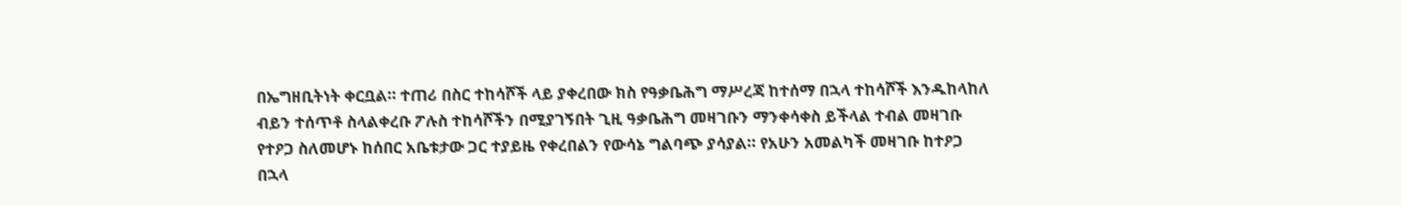በኤግዘቢትነት ቀርቧል። ተጠሪ በስር ተከሳሾች ላይ ያቀረበው ክስ የዓቃቤሕግ ማሥረጃ ከተሰማ በኋላ ተከሳሾች እንዱከላከለ ብይን ተሰጥቶ ስላልቀረቡ ፖሉስ ተከሳሾችን በሚያገኝበት ጊዚ ዓቃቤሕግ መዛገቡን ማንቀሳቀስ ይችላል ተብል መዛገቡ የተዖጋ ስለመሆኑ ከሰበር አቤቱታው ጋር ተያይዜ የቀረበልን የውሳኔ ግልባጭ ያሳያል። የአሁን አመልካች መዛገቡ ከተዖጋ በኋላ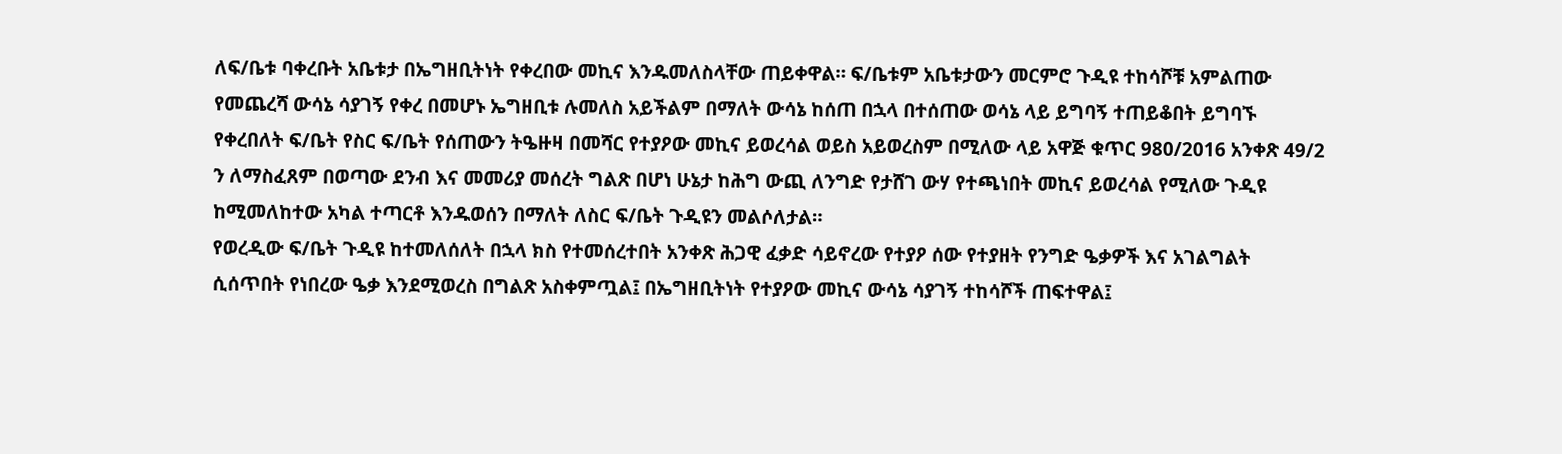ለፍ/ቤቱ ባቀረቡት አቤቱታ በኤግዘቢትነት የቀረበው መኪና እንዱመለስላቸው ጠይቀዋል። ፍ/ቤቱም አቤቱታውን መርምሮ ጉዲዩ ተከሳሾቹ አምልጠው የመጨረሻ ውሳኔ ሳያገኝ የቀረ በመሆኑ ኤግዘቢቱ ሉመለስ አይችልም በማለት ውሳኔ ከሰጠ በኋላ በተሰጠው ወሳኔ ላይ ይግባኝ ተጠይቆበት ይግባኙ የቀረበለት ፍ/ቤት የስር ፍ/ቤት የሰጠውን ትዔዙዛ በመሻር የተያዖው መኪና ይወረሳል ወይስ አይወረስም በሚለው ላይ አዋጅ ቁጥር 980/2016 አንቀጽ 49/2 ን ለማስፈጸም በወጣው ደንብ እና መመሪያ መሰረት ግልጽ በሆነ ሁኔታ ከሕግ ውጪ ለንግድ የታሸገ ውሃ የተጫነበት መኪና ይወረሳል የሚለው ጉዲዩ ከሚመለከተው አካል ተጣርቶ እንዱወሰን በማለት ለስር ፍ/ቤት ጉዲዩን መልሶለታል።
የወረዲው ፍ/ቤት ጉዲዩ ከተመለሰለት በኋላ ክስ የተመሰረተበት አንቀጽ ሕጋዊ ፈቃድ ሳይኖረው የተያዖ ሰው የተያዘት የንግድ ዔቃዎች እና አገልግልት ሲሰጥበት የነበረው ዔቃ እንደሚወረስ በግልጽ አስቀምጧል፤ በኤግዘቢትነት የተያዖው መኪና ውሳኔ ሳያገኝ ተከሳሾች ጠፍተዋል፤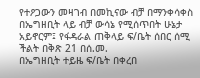የተዖጋውን መዛገብ በመኪናው ብቻ በማንቀሳቀስ በኤግዘቢት ላይ ብቻ ውሳኔ የሚሰጥበት ሁኔታ አይኖርም፤ የፋዳራል ጠቅላይ ፍ/ቤት ሰበር ሰሚ ችልት በቅጽ 21 በሰ.መ.
በኤግዘቢት ተይዜ ፍ/ቤት በቀረበ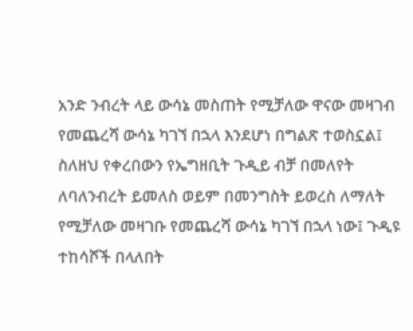አንድ ንብረት ላይ ውሳኔ መስጠት የሚቻለው ዋናው መዛገብ የመጨረሻ ውሳኔ ካገኘ በኋላ እንደሆነ በግልጽ ተወስኗል፤ ስለዘህ የቀረበውን የኤግዘቢት ጉዲይ ብቻ በመለየት ለባለንብረት ይመለስ ወይም በመንግስት ይወረስ ለማለት የሚቻለው መዛገቡ የመጨረሻ ውሳኔ ካገኘ በኋላ ነው፤ ጉዲዩ ተከሳሾች በላለበት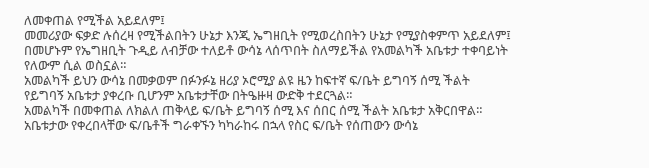ለመቀጠል የሚችል አይደለም፤
መመሪያው ፍቃድ ሉሰረዛ የሚችልበትን ሁኔታ እንጂ ኤግዘቢት የሚወረስበትን ሁኔታ የሚያስቀምጥ አይደለም፤ በመሆኑም የኤግዘቢት ጉዲይ ለብቻው ተለይቶ ውሳኔ ላሰጥበት ስለማይችል የአመልካች አቤቱታ ተቀባይነት የለውም ሲል ወስኗል።
አመልካች ይህን ውሳኔ በመቃወም በፉንፉኔ ዘሪያ ኦሮሚያ ልዩ ዜን ከፍተኛ ፍ/ቤት ይግባኝ ሰሚ ችልት የይግባኝ አቤቱታ ያቀረቡ ቢሆንም አቤቱታቸው በትዔዙዛ ውድቅ ተደርጓል።
አመልካች በመቀጠል ለክልለ ጠቅላይ ፍ/ቤት ይግባኝ ሰሚ እና ሰበር ሰሚ ችልት አቤቱታ አቅርበዋል። አቤቱታው የቀረበላቸው ፍ/ቤቶች ግራቀኙን ካካራከሩ በኋላ የስር ፍ/ቤት የሰጠውን ውሳኔ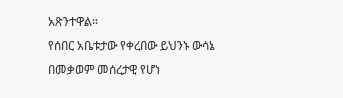አጽንተዋል።
የሰበር አቤቱታው የቀረበው ይህንኑ ውሳኔ በመቃወም መሰረታዊ የሆነ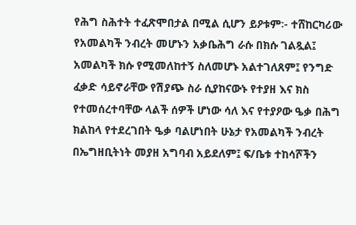የሕግ ስሕተት ተፈጽሞበታል በሚል ሲሆን ይዖቱም፡- ተሸከርካሪው የአመልካች ንብረት መሆኑን አቃቤሕግ ራሱ በክሱ ገልጿል፤ አመልካች ክሱ የሚመለከተኝ ስለመሆኑ አልተገለጸም፤ የንግድ ፈቃድ ሳይኖራቸው የሽያጭ ስራ ሲያከናውኑ የተያዘ እና ክስ የተመሰረተባቸው ላልች ሰዎች ሆነው ሳለ እና የተያዖው ዔቃ በሕግ ክልከላ የተደረገበት ዔቃ ባልሆነበት ሁኔታ የአመልካች ንብረት በኤግዘቢትነት መያዘ አግባብ አይደለም፤ ፍ/ቤቱ ተከሳሾችን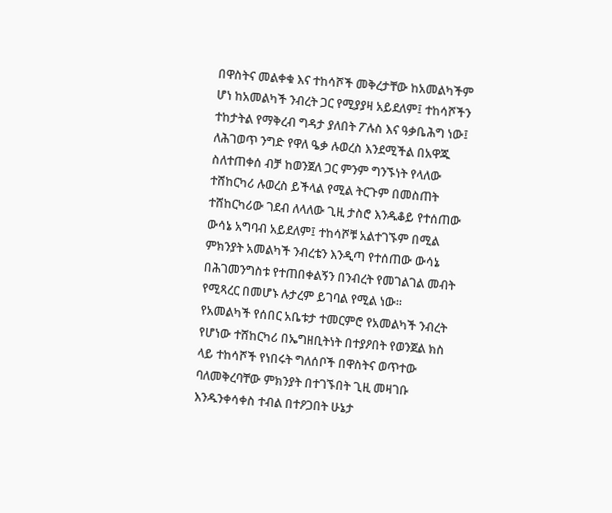በዋስትና መልቀቁ እና ተከሳሾች መቅረታቸው ከአመልካችም ሆነ ከአመልካች ንብረት ጋር የሚያያዛ አይደለም፤ ተከሳሾችን ተከታትል የማቅረብ ግዳታ ያለበት ፖሉስ እና ዓቃቤሕግ ነው፤ ለሕገወጥ ንግድ የዋለ ዔቃ ሉወረስ እንደሚችል በአዋጁ ስለተጠቀሰ ብቻ ከወንጀለ ጋር ምንም ግንኙነት የላለው ተሸከርካሪ ሉወረስ ይችላል የሚል ትርጉም በመስጠት ተሸከርካሪው ገደብ ለላለው ጊዚ ታስሮ እንዱቆይ የተሰጠው ውሳኔ አግባብ አይደለም፤ ተከሳሾቹ አልተገኙም በሚል ምክንያት አመልካች ንብረቴን እንዲጣ የተሰጠው ውሳኔ በሕገመንግስቱ የተጠበቀልኝን በንብረት የመገልገል መብት የሚጻረር በመሆኑ ሉታረም ይገባል የሚል ነው።
የአመልካች የሰበር አቤቱታ ተመርምሮ የአመልካች ንብረት የሆነው ተሸከርካሪ በኤግዘቢትነት በተያዖበት የወንጀል ክስ ላይ ተከሳሾች የነበሩት ግለሰቦች በዋስትና ወጥተው ባለመቅረባቸው ምክንያት በተገኙበት ጊዚ መዛገቡ እንዱንቀሳቀስ ተብል በተዖጋበት ሁኔታ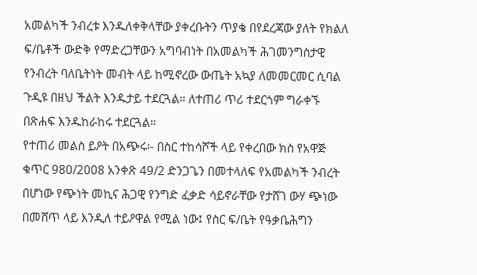አመልካች ንብረቱ እንዱለቀቅላቸው ያቀረቡትን ጥያቄ በየደረጃው ያለት የክልለ ፍ/ቤቶች ውድቅ የማድረጋቸውን አግባብነት በአመልካች ሕገመንግስታዊ የንብረት ባለቤትነት መብት ላይ ከሚኖረው ውጤት አኳያ ለመመርመር ሲባል ጉዲዩ በዘህ ችልት እንዱታይ ተደርጓል። ለተጠሪ ጥሪ ተደርጎም ግራቀኙ በጽሐፍ እንዱከራከሩ ተደርጓል።
የተጠሪ መልስ ይዖት በአጭሩ፡- በስር ተከሳሾች ላይ የቀረበው ክስ የአዋጅ ቁጥር 980/2008 አንቀጽ 49/2 ድንጋጌን በመተላለፍ የአመልካች ንብረት በሆነው የጭነት መኪና ሕጋዊ የንግድ ፈቃድ ሳይኖራቸው የታሸገ ውሃ ጭነው በመሸጥ ላይ እንዲለ ተይዖዋል የሚል ነው፤ የስር ፍ/ቤት የዓቃቤሕግን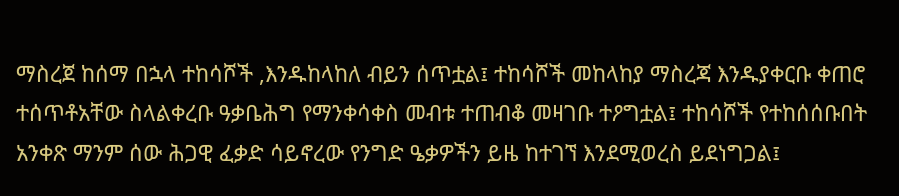ማስረጀ ከሰማ በኋላ ተከሳሾች ,እንዱከላከለ ብይን ሰጥቷል፤ ተከሳሾች መከላከያ ማስረጃ እንዱያቀርቡ ቀጠሮ ተሰጥቶአቸው ስላልቀረቡ ዓቃቤሕግ የማንቀሳቀስ መብቱ ተጠብቆ መዛገቡ ተዖግቷል፤ ተከሳሾች የተከሰሰቡበት አንቀጽ ማንም ሰው ሕጋዊ ፈቃድ ሳይኖረው የንግድ ዔቃዎችን ይዜ ከተገኘ እንደሚወረስ ይደነግጋል፤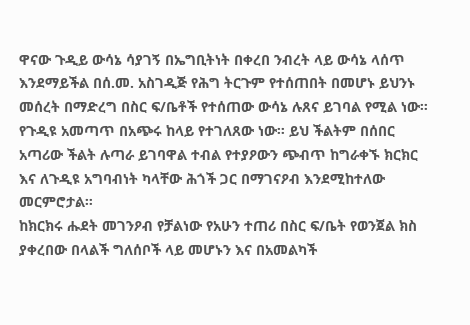ዋናው ጉዲይ ውሳኔ ሳያገኝ በኤግቢትነት በቀረበ ንብረት ላይ ውሳኔ ላሰጥ እንደማይችል በሰ.መ. አስገዲጅ የሕግ ትርጉም የተሰጠበት በመሆኑ ይህንኑ መሰረት በማድረግ በስር ፍ/ቤቶች የተሰጠው ውሳኔ ሉጸና ይገባል የሚል ነው።
የጉዲዩ አመጣጥ በአጭሩ ከላይ የተገለጸው ነው። ይህ ችልትም በሰበር አጣሪው ችልት ሉጣራ ይገባዋል ተብል የተያዖውን ጭብጥ ከግራቀኙ ክርክር እና ለጉዲዩ አግባብነት ካላቸው ሕጎች ጋር በማገናዖብ እንደሚከተለው መርምሮታል።
ከክርክሩ ሑደት መገንዖብ የቻልነው የአሁን ተጠሪ በስር ፍ/ቤት የወንጀል ክስ ያቀረበው በላልች ግለሰቦች ላይ መሆኑን እና በአመልካች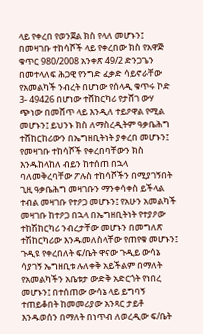ላይ የቀረበ የወንጀል ክስ የላለ መሆኑን፤
በመዛገቡ ተከሳሾች ላይ የቀረበው ክስ የአዋጅ ቁጥር 980/2008 አንቀጽ 49/2 ድንጋጌን በመተላለፍ ሕጋዊ የንግድ ፈቃድ ሳይኖራቸው የአመልካች ንብረት በሆነው የሰላዲ ቁጥሩ ኮድ 3- 49426 በሆነው ተሸከርካሪ የታሸገ ውሃ ጭነው በመሸጥ ላይ እንዲለ ተይዖዋል የሚል መሆኑን፤ ይህንኑ ክስ ለማስረዲትም ዓቃቤሕግ ተሸከርከሪውን በኤግዘቢትነት ያቀረበ መሆኑን፤
የመዛገቡ ተከሳሾች የቀረበባቸውን ክስ እንዱከላከለ ብይን ከተሰጠ በኋላ ባለመቅረባቸው ፖሉስ ተከሳሾችን በሚያገኝበት ጊዚ ዓቃቤሕግ መዛገቡን ማንቀሳቀስ ይችላል ተብል መዛገቡ የተዖጋ መሆኑን፤ የአሁን አመልካች መዛገቡ ከተዖጋ በኋላ በኤግዘቢትነት የተያዖው ተከሽከርካሪ ንብረታቸው መሆኑን በመግለጽ ተሽከርካሪው እንዱመለስላቸው የጠየቁ መሆኑን፤ ጉዲዩ የቀረበለት ፍ/ቤት ዋናው ጉዲይ ውሳኔ ሳያገኝ ኤግዘቢቱ ሉለቀቅ አይችልም በማለት የአመልካችን አቤቱታ ውድቅ አድርጎት የነበረ መሆኑን፤ በተሰጠው ውሳኔ ላይ ይግባኝ ተጠይቆበት ከመመሪያው አንጻር ታይቶ እንዱወሰን በማለት በነጥብ ለወረዲው ፍ/ቤት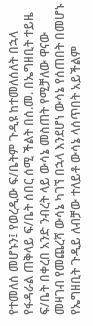የተመለሰ መሆኑን፤ የወረዲው ፍ/ቤትም ጉዲዩ ከተመለሰለት በኋላ የፋዳራል ጠቅላይ ፍ/ቤት ሰበር ሰሚ ችልት በሰ.መ. በኤግዘቢት ተይዜ ፍ/ቤት በቀረበ አንድ ንብረት ላይ ውሳኔ መስጠት የሚቻለው ዋናው መዛገብ የመጨረሻ ውሳኔ ካገኘ በኋላ እንደሆነ ውሳኔ የሰጠበት በመሆኑ የኤግዘቢት ጉዲይ ለብቻው ተለይቶ ውሳኔ ላሰጥበት አይችልም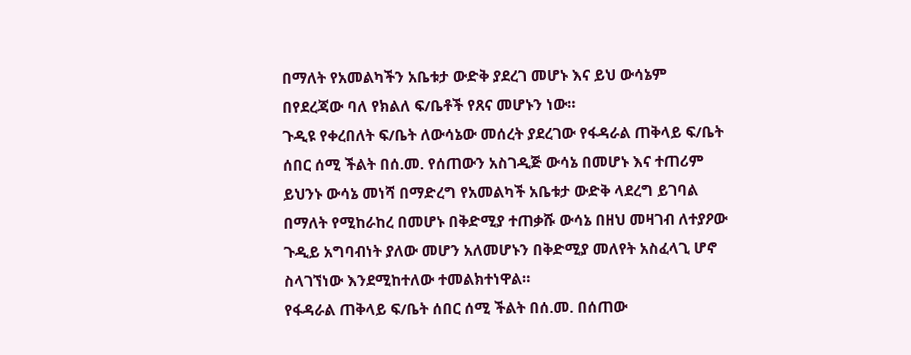በማለት የአመልካችን አቤቱታ ውድቅ ያደረገ መሆኑ እና ይህ ውሳኔም በየደረጃው ባለ የክልለ ፍ/ቤቶች የጸና መሆኑን ነው።
ጉዲዩ የቀረበለት ፍ/ቤት ለውሳኔው መሰረት ያደረገው የፋዳራል ጠቅላይ ፍ/ቤት ሰበር ሰሚ ችልት በሰ.መ. የሰጠውን አስገዲጅ ውሳኔ በመሆኑ እና ተጠሪም ይህንኑ ውሳኔ መነሻ በማድረግ የአመልካች አቤቱታ ውድቅ ላደረግ ይገባል በማለት የሚከራከረ በመሆኑ በቅድሚያ ተጠቃሹ ውሳኔ በዘህ መዛገብ ለተያዖው ጉዲይ አግባብነት ያለው መሆን አለመሆኑን በቅድሚያ መለየት አስፈላጊ ሆኖ ስላገኘነው እንደሚከተለው ተመልክተነዋል።
የፋዳራል ጠቅላይ ፍ/ቤት ሰበር ሰሚ ችልት በሰ.መ. በሰጠው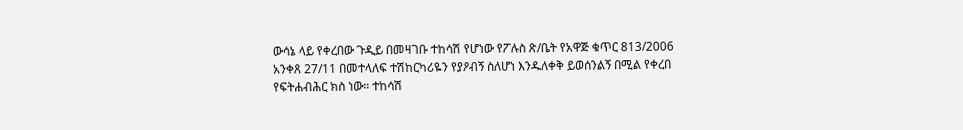ውሳኔ ላይ የቀረበው ጉዲይ በመዛገቡ ተከሳሽ የሆነው የፖሉስ ጽ/ቤት የአዋጅ ቁጥር 813/2006 አንቀጸ 27/11 በመተላለፍ ተሽከርካሪዬን የያዖብኝ ስለሆነ እንዱለቀቅ ይወሰንልኝ በሚል የቀረበ የፍትሐብሕር ክስ ነው። ተከሳሽ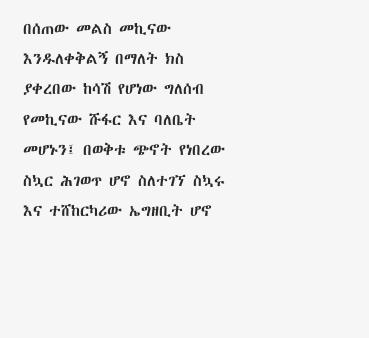በሰጠው መልስ መኪናው እንዱለቀቅልኝ በማለት ክስ ያቀረበው ከሳሽ የሆነው ግለሰብ የመኪናው ሹፋር እና ባለቤት መሆኑን፤ በወቅቱ ጭኖት የነበረው ስኳር ሕገወጥ ሆኖ ስለተገኘ ስኳሩ እና ተሸከርካሪው ኤግዘቢት ሆኖ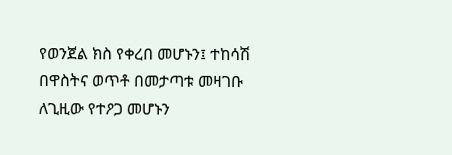የወንጀል ክስ የቀረበ መሆኑን፤ ተከሳሽ በዋስትና ወጥቶ በመታጣቱ መዛገቡ ለጊዚው የተዖጋ መሆኑን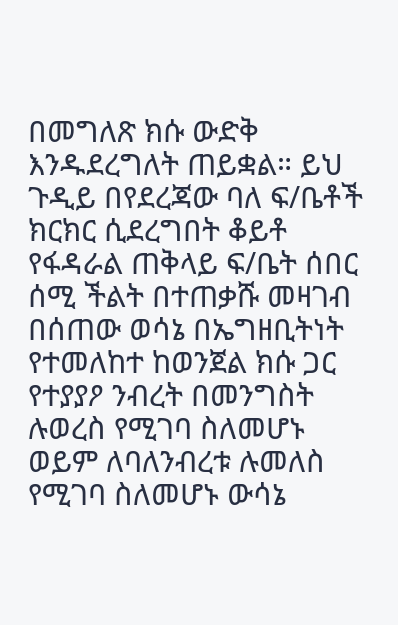በመግለጽ ክሱ ውድቅ እንዱደረግለት ጠይቋል። ይህ ጉዲይ በየደረጃው ባለ ፍ/ቤቶች ክርክር ሲደረግበት ቆይቶ የፋዳራል ጠቅላይ ፍ/ቤት ሰበር ሰሚ ችልት በተጠቃሹ መዛገብ በሰጠው ወሳኔ በኤግዘቢትነት የተመለከተ ከወንጀል ክሱ ጋር የተያያዖ ንብረት በመንግስት ሉወረስ የሚገባ ስለመሆኑ ወይም ለባለንብረቱ ሉመለስ የሚገባ ስለመሆኑ ውሳኔ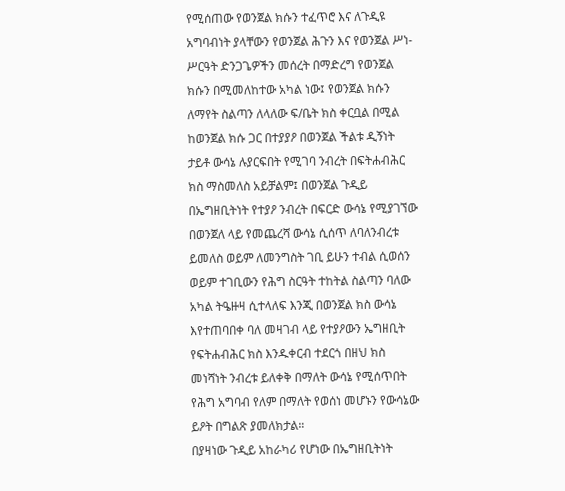የሚሰጠው የወንጀል ክሱን ተፈጥሮ እና ለጉዲዩ አግባብነት ያላቸውን የወንጀል ሕጉን እና የወንጀል ሥነ- ሥርዓት ድንጋጌዎችን መሰረት በማድረግ የወንጀል ክሱን በሚመለከተው አካል ነው፤ የወንጀል ክሱን ለማየት ስልጣን ለላለው ፍ/ቤት ክስ ቀርቧል በሚል ከወንጀል ክሱ ጋር በተያያዖ በወንጀል ችልቱ ዲኝነት ታይቶ ውሳኔ ሉያርፍበት የሚገባ ንብረት በፍትሐብሕር ክስ ማስመለስ አይቻልም፤ በወንጀል ጉዲይ በኤግዘቢትነት የተያዖ ንብረት በፍርድ ውሳኔ የሚያገኘው በወንጀለ ላይ የመጨረሻ ውሳኔ ሲሰጥ ለባለንብረቱ ይመለስ ወይም ለመንግስት ገቢ ይሁን ተብል ሲወሰን ወይም ተገቢውን የሕግ ስርዓት ተከትል ስልጣን ባለው አካል ትዔዙዛ ሲተላለፍ እንጂ በወንጀል ክስ ውሳኔ እየተጠባበቀ ባለ መዛገብ ላይ የተያዖውን ኤግዘቢት የፍትሐብሕር ክስ እንዱቀርብ ተደርጎ በዘህ ክስ መነሻነት ንብረቱ ይለቀቅ በማለት ውሳኔ የሚሰጥበት የሕግ አግባብ የለም በማለት የወሰነ መሆኑን የውሳኔው ይዖት በግልጽ ያመለክታል።
በያዛነው ጉዲይ አከራካሪ የሆነው በኤግዘቢትነት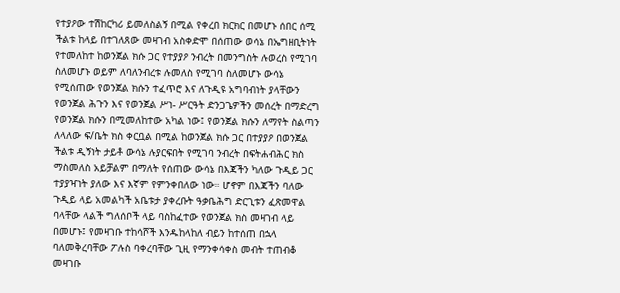የተያዖው ተሽከርካሪ ይመለስልኝ በሚል የቀረበ ክርክር በመሆኑ ሰበር ሰሚ ችልቱ ከላይ በተገለጸው መዛገብ አስቀድሞ በሰጠው ወሳኔ በኤግዘቢትነት የተመለከተ ከወንጀል ክሱ ጋር የተያያዖ ንብረት በመንግስት ሉወረስ የሚገባ ስለመሆኑ ወይም ለባለንብረቱ ሉመለስ የሚገባ ስለመሆኑ ውሳኔ የሚሰጠው የወንጀል ክሱን ተፈጥሮ እና ለጉዲዩ አግባብነት ያላቸውን የወንጀል ሕጉን እና የወንጀል ሥነ- ሥርዓት ድንጋጌዎችን መሰረት በማድረግ የወንጀል ክሱን በሚመለከተው አካል ነው፤ የወንጀል ክሱን ለማየት ስልጣን ለላለው ፍ/ቤት ክስ ቀርቧል በሚል ከወንጀል ክሱ ጋር በተያያዖ በወንጀል ችልቱ ዲኝነት ታይቶ ውሳኔ ሉያርፍበት የሚገባ ንብረት በፍትሐብሕር ክስ ማስመለስ አይቻልም በማለት የሰጠው ውሳኔ በእጃችን ካለው ጉዲይ ጋር ተያያዣነት ያለው እና እኛም የምንቀበለው ነው። ሆኖም በእጃችን ባለው ጉዲይ ላይ አመልካች አቤቱታ ያቀረቡት ዓቃቤሕግ ድርጊቱን ፈጽመዋል ባላቸው ላልች ግለሰቦች ላይ ባስከፈተው የወንጀል ክስ መዛገብ ላይ በመሆኑ፤ የመዛገቡ ተከሳሾች እንዱከላከለ ብይን ከተሰጠ በኋላ ባለመቅረባቸው ፖሉስ ባቀረባቸው ጊዚ የማንቀሳቀስ መብት ተጠብቆ መዛገቡ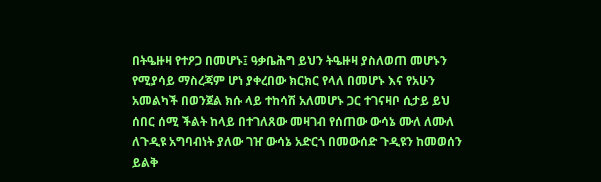በትዔዙዛ የተዖጋ በመሆኑ፤ ዓቃቤሕግ ይህን ትዔዙዛ ያስለወጠ መሆኑን የሚያሳይ ማስረጃም ሆነ ያቀረበው ክርክር የላለ በመሆኑ እና የአሁን አመልካች በወንጀል ክሱ ላይ ተከሳሽ አለመሆኑ ጋር ተገናዛቦ ሲታይ ይህ ሰበር ሰሚ ችልት ከላይ በተገለጸው መዛገብ የሰጠው ውሳኔ ሙለ ለሙለ ለጉዲዩ አግባብነት ያለው ገዠ ውሳኔ አድርጎ በመውሰድ ጉዲዩን ከመወሰን ይልቅ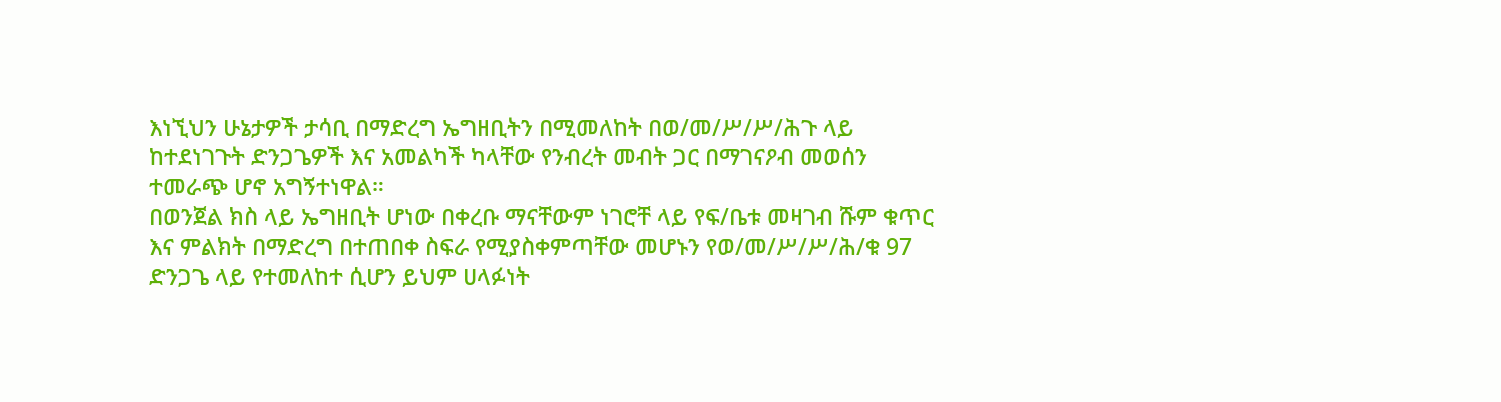እነኚህን ሁኔታዎች ታሳቢ በማድረግ ኤግዘቢትን በሚመለከት በወ/መ/ሥ/ሥ/ሕጉ ላይ ከተደነገጉት ድንጋጌዎች እና አመልካች ካላቸው የንብረት መብት ጋር በማገናዖብ መወሰን ተመራጭ ሆኖ አግኝተነዋል።
በወንጀል ክስ ላይ ኤግዘቢት ሆነው በቀረቡ ማናቸውም ነገሮቸ ላይ የፍ/ቤቱ መዛገብ ሹም ቁጥር እና ምልክት በማድረግ በተጠበቀ ስፍራ የሚያስቀምጣቸው መሆኑን የወ/መ/ሥ/ሥ/ሕ/ቁ 97 ድንጋጌ ላይ የተመለከተ ሲሆን ይህም ሀላፉነት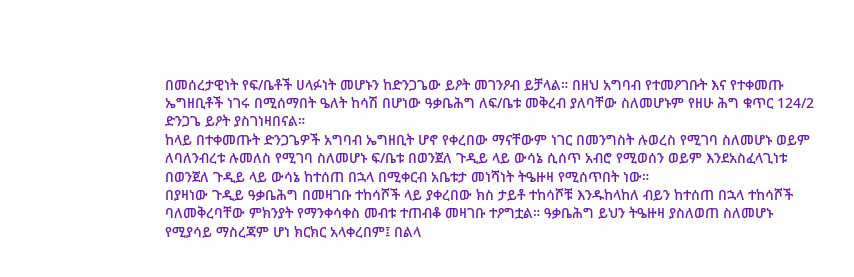በመሰረታዊነት የፍ/ቤቶች ሀላፉነት መሆኑን ከድንጋጌው ይዖት መገንዖብ ይቻላል። በዘህ አግባብ የተመዖገቡት እና የተቀመጡ ኤግዘቢቶች ነገሩ በሚሰማበት ዔለት ከሳሽ በሆነው ዓቃቤሕግ ለፍ/ቤቱ መቅረብ ያለባቸው ስለመሆኑም የዘሁ ሕግ ቁጥር 124/2 ድንጋጌ ይዖት ያስገነዛበናል።
ከላይ በተቀመጡት ድንጋጌዎች አግባብ ኤግዘቢት ሆኖ የቀረበው ማናቸውም ነገር በመንግስት ሉወረስ የሚገባ ስለመሆኑ ወይም ለባለንብረቱ ሉመለስ የሚገባ ስለመሆኑ ፍ/ቤቱ በወንጀለ ጉዲይ ላይ ውሳኔ ሲሰጥ አብሮ የሚወሰን ወይም እንደአስፈላጊነቱ በወንጀለ ጉዲይ ላይ ውሳኔ ከተሰጠ በኋላ በሚቀርብ አቤቱታ መነሻነት ትዔዙዛ የሚሰጥበት ነው።
በያዛነው ጉዲይ ዓቃቤሕግ በመዛገቡ ተከሳሾች ላይ ያቀረበው ክስ ታይቶ ተከሳሾቹ እንዱከላከለ ብይን ከተሰጠ በኋላ ተከሳሾች ባለመቅረባቸው ምክንያት የማንቀሳቀስ መብቱ ተጠብቆ መዛገቡ ተዖግቷል። ዓቃቤሕግ ይህን ትዔዙዛ ያስለወጠ ስለመሆኑ የሚያሳይ ማስረጃም ሆነ ክርክር አላቀረበም፤ በልላ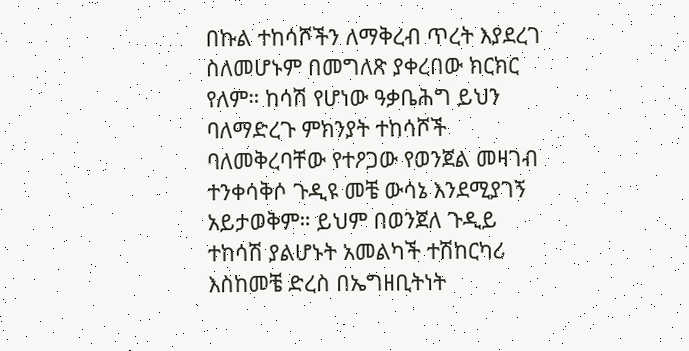በኩል ተከሳሾችን ለማቅረብ ጥረት እያደረገ ስለመሆኑም በመግለጽ ያቀረበው ክርክር የለም። ከሳሽ የሆነው ዓቃቤሕግ ይህን ባለማድረጉ ምክንያት ተከሳሾች ባለመቅረባቸው የተዖጋው የወንጀል መዛገብ ተንቀሳቅሶ ጉዲዩ መቼ ውሳኔ እንደሚያገኝ አይታወቅም። ይህም በወንጀለ ጉዲይ ተከሳሽ ያልሆኑት አመልካች ተሽከርካሪ እስከመቼ ድረስ በኤግዘቢትነት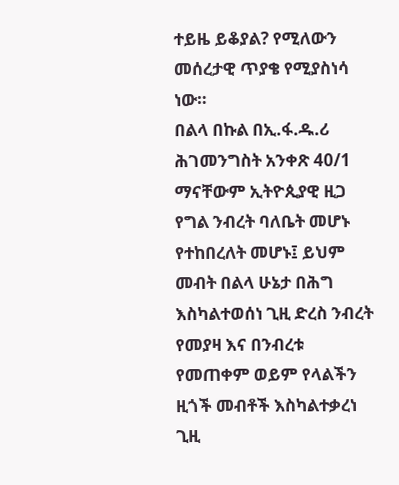ተይዜ ይቆያል? የሚለውን መሰረታዊ ጥያቄ የሚያስነሳ ነው።
በልላ በኩል በኢ.ፋ.ዱ.ሪ ሕገመንግስት አንቀጽ 40/1 ማናቸውም ኢትዮጲያዊ ዚጋ የግል ንብረት ባለቤት መሆኑ የተከበረለት መሆኑ፤ ይህም መብት በልላ ሁኔታ በሕግ እስካልተወሰነ ጊዚ ድረስ ንብረት የመያዛ እና በንብረቱ የመጠቀም ወይም የላልችን ዚጎች መብቶች እስካልተቃረነ ጊዚ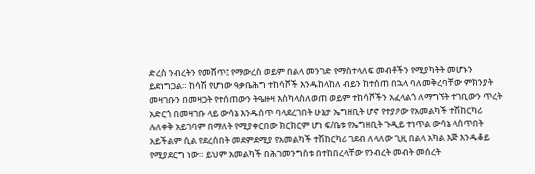ድረስ ንብረትን የመሸጥ፤ የማውረስ ወይም በልላ መንገድ የማስተላለፍ መብቶችን የሚያካትት መሆኑን ይደነግጋል። ከሳሽ የሆነው ዓቃቤሕግ ተከሳሾች እንዱከላከለ ብይን ከተሰጠ በኋላ ባለመቅረባቸው ምክንያት መዛገቡን በመዛጋት የተሰጠውን ትዔዙዛ እስካላስለወጠ ወይም ተከሳሾችን አፈላልጎ ለማግኘት ተገቢውን ጥረት አድርጎ በመዛገቡ ላይ ውሳኔ እንዱሰጥ ባላደረገበት ሁኔታ ኤግዘቢት ሆኖ የተያዖው የአመልካች ተሽከርካሪ ሉለቀቅ አይገባም በማለት የሚያቀርበው ክርክርም ሆነ ፍ/ቤቱ የኤግዘቢት ጉዲይ ተነጥል ውሳኔ ላሰጥበት አይችልም ሲል የደረሰበት መደምደሚያ የአመልካች ተሽከርካሪ ገደብ ለላለው ጊዚ በልላ አካል እጅ እንዱቆይ የሚያደርግ ነው። ይህም አመልካች በሕገመንግስቱ በተከበረላቸው የንብረት መብት መሰረት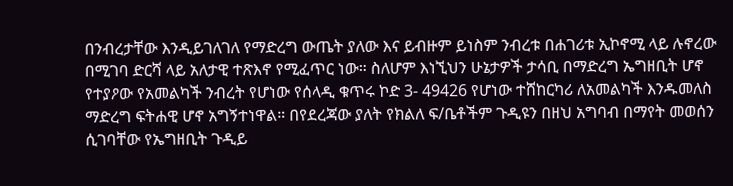በንብረታቸው እንዲይገለገለ የማድረግ ውጤት ያለው እና ይብዙም ይነስም ንብረቱ በሐገሪቱ ኢኮኖሚ ላይ ሉኖረው በሚገባ ድርሻ ላይ አለታዊ ተጽእኖ የሚፈጥር ነው። ስለሆም እነኚህን ሁኔታዎች ታሳቢ በማድረግ ኤግዘቢት ሆኖ የተያዖው የአመልካች ንብረት የሆነው የሰላዲ ቁጥሩ ኮድ 3- 49426 የሆነው ተሸከርካሪ ለአመልካች እንዱመለስ ማድረግ ፍትሐዊ ሆኖ አግኝተነዋል። በየደረጃው ያለት የክልለ ፍ/ቤቶችም ጉዲዩን በዘህ አግባብ በማየት መወሰን ሲገባቸው የኤግዘቢት ጉዲይ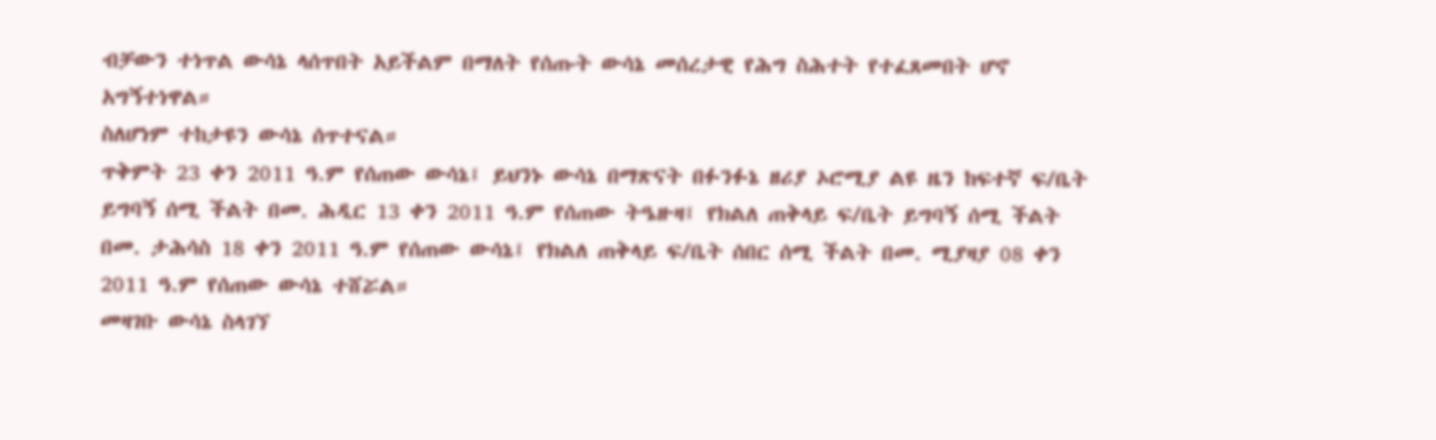ብቻውን ተነጥል ውሳኔ ላሰጥበት አይችልም በማለት የሰጡት ውሳኔ መሰረታዊ የሕግ ስሕተት የተፈጸመበት ሆኖ አግኝተነዋል።
ስለሆነም ተከታዩን ውሳኔ ሰጥተናል።
ጥቅምት 23 ቀን 2011 ዓ.ም የሰጠው ውሳኔ፤ ይህንኑ ውሳኔ በማጽናት በፉንፉኔ ዘሪያ ኦሮሚያ ልዩ ዜን ከፍተኛ ፍ/ቤት ይግባኝ ሰሚ ችልት በመ. ሕዲር 13 ቀን 2011 ዓ.ም የሰጠው ትዔዙዛ፤ የክልለ ጠቅላይ ፍ/ቤት ይግባኝ ሰሚ ችልት በመ. ታሕሳስ 18 ቀን 2011 ዓ.ም የሰጠው ውሳኔ፤ የክልለ ጠቅላይ ፍ/ቤት ሰበር ሰሚ ችልት በመ. ሚያዛያ 08 ቀን 2011 ዓ.ም የሰጠው ውሳኔ ተሸሯል።
መዛገቡ ውሳኔ ስላገኘ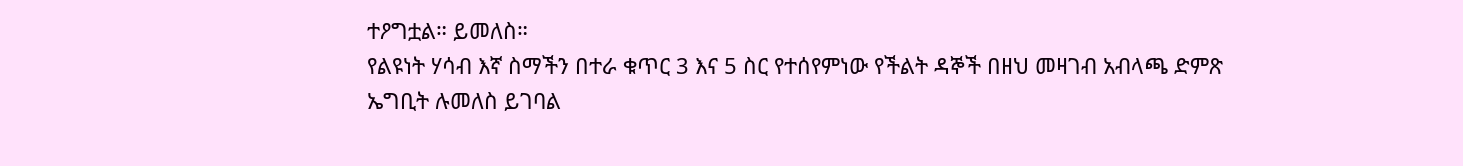ተዖግቷል። ይመለስ።
የልዩነት ሃሳብ እኛ ስማችን በተራ ቁጥር 3 እና 5 ስር የተሰየምነው የችልት ዳኞች በዘህ መዛገብ አብላጫ ድምጽ ኤግቢት ሉመለስ ይገባል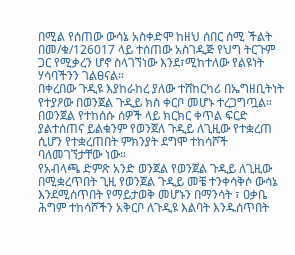በሚል የሰጠው ውሳኔ አስቀድሞ ከዘህ ሰበር ሰሚ ችልት በመ/ቁ/126017 ላይ ተሰጠው አስገዲጅ የህግ ትርጉም ጋር የሚቃረን ሆኖ ስላገኘነው እንደ፣ሚከተለው የልዩነት ሃሳባችንን ገልፀናል።
በቀረበው ጉዲዩ እያከራከረ ያለው ተሸከርካሪ በኤግዘቢትነት የተያዖው በወንጀል ጉዲይ ክስ ቀርቦ መሆኑ ተረጋግጧል። በወንጀል የተከሰሱ ሰዎች ላይ ክርክር ቀጥል ፍርድ ያልተሰጠና ይልቁንም የወንጀለ ጉዲይ ለጊዚው የተቋረጠ ሲሆን የተቋረጠበት ምክንያት ደግሞ ተከሳሾች ባለመገኘታቸው ነው።
የአብላጫ ድምጽ አንድ ወንጀል የወንጀል ጉዲይ ለጊዚው በሚቋረጥበት ጊዚ የወንጀል ጉዲይ መቼ ተንቀሳቅሶ ውሳኔ እንደሚሰጥበት የማይታወቅ መሆኑን በማንሳት ፣ ዐቃቤ ሕግም ተከሳሾችን አቅርቦ ለጉዲዩ እልባት እንዱሰጥበት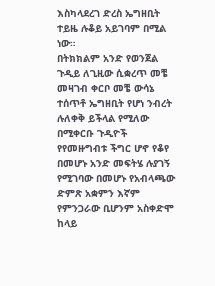እስካላደረገ ድረስ ኤግዘቢት ተይዜ ሉቆይ አይገባም በሚል ነው።
በትክክልም አንድ የወንጀል ጉዲይ ለጊዚው ሲቋረጥ መቼ መዛገብ ቀርቦ መቼ ውሳኔ ተሰጥቶ ኤግዘቢት የሆነ ንብረት ሉለቀቅ ይችላል የሚለው በሚቀርቡ ጉዲዮች የየመዙግብቱ ችግር ሆኖ የቆየ በመሆኑ አንድ መፍትሄ ሉያገኝ የሚገባው በመሆኑ የአብላጫው ድምጽ አቋምን እኛም የምንጋራው ቢሆንም አስቀድሞ ከላይ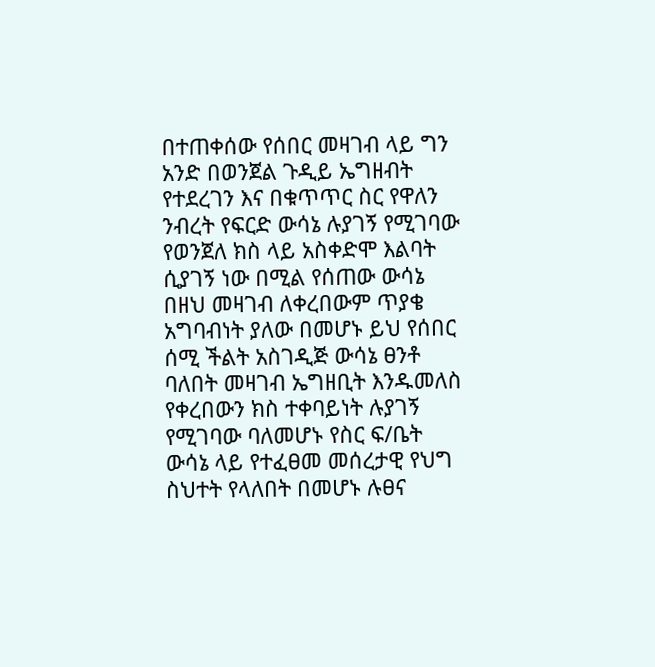በተጠቀሰው የሰበር መዛገብ ላይ ግን አንድ በወንጀል ጉዲይ ኤግዘብት የተደረገን እና በቁጥጥር ስር የዋለን ንብረት የፍርድ ውሳኔ ሉያገኝ የሚገባው የወንጀለ ክስ ላይ አስቀድሞ እልባት ሲያገኝ ነው በሚል የሰጠው ውሳኔ በዘህ መዛገብ ለቀረበውም ጥያቄ አግባብነት ያለው በመሆኑ ይህ የሰበር ሰሚ ችልት አስገዲጅ ውሳኔ ፀንቶ ባለበት መዛገብ ኤግዘቢት እንዱመለስ የቀረበውን ክስ ተቀባይነት ሉያገኝ የሚገባው ባለመሆኑ የስር ፍ/ቤት ውሳኔ ላይ የተፈፀመ መሰረታዊ የህግ ስህተት የላለበት በመሆኑ ሉፀና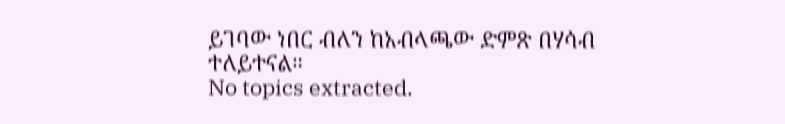ይገባው ነበር ብለን ከአብላጫው ድምጽ በሃሳብ ተለይተናል።
No topics extracted.